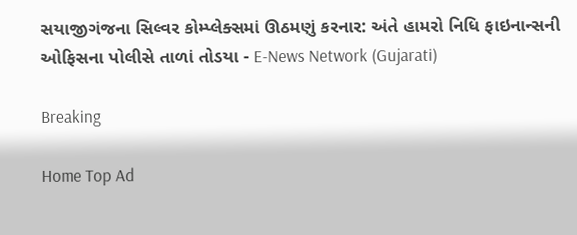સયાજીગંજના સિલ્વર કોમ્પ્લેક્સમાં ઊઠમણું કરનાર: અંતે હામરો નિધિ ફાઇનાન્સની ઓફિસના પોલીસે તાળાં તોડયા - E-News Network (Gujarati)

Breaking

Home Top Ad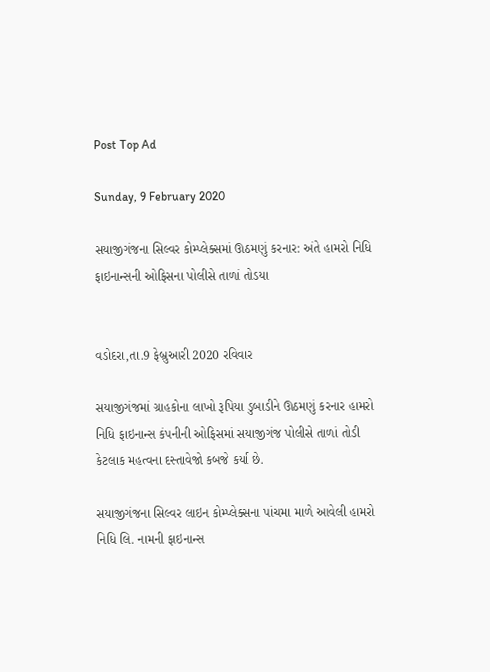Post Top Ad

Sunday, 9 February 2020

સયાજીગંજના સિલ્વર કોમ્પ્લેક્સમાં ઊઠમણું કરનાર: અંતે હામરો નિધિ ફાઇનાન્સની ઓફિસના પોલીસે તાળાં તોડયા


વડોદરા,તા.9 ફેબ્રુઆરી 2020 રવિવાર

સયાજીગંજમાં ગ્રાહકોના લાખો રૂપિયા ડુબાડીને ઊઠમણું કરનાર હામરો નિધિ ફાઇનાન્સ કંપનીની ઓફિસમાં સયાજીગંજ પોલીસે તાળાં તોડી કેટલાક મહત્વના દસ્તાવેજો કબજે કર્યા છે.

સયાજીગંજના સિલ્વર લાઇન કોમ્પ્લેક્સના પાંચમા માળે આવેલી હામરો નિધિ લિ. નામની ફાઇનાન્સ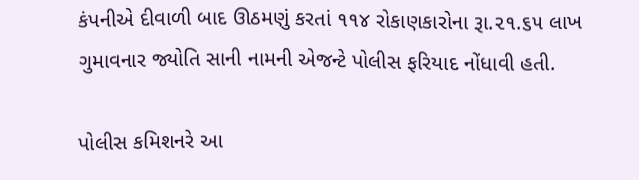કંપનીએ દીવાળી બાદ ઊઠમણું કરતાં ૧૧૪ રોકાણકારોના રૂા.૨૧.૬૫ લાખ ગુમાવનાર જ્યોતિ સાની નામની એજન્ટે પોલીસ ફરિયાદ નોંધાવી હતી.

પોલીસ કમિશનરે આ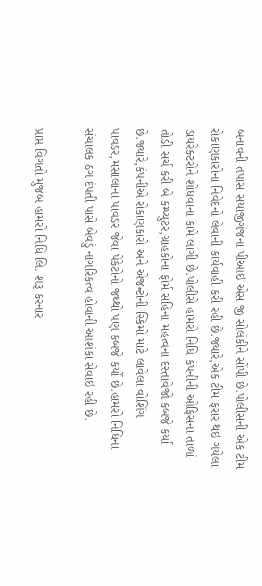બનાવની તપાસ સયાજીગંજના પીઆઇ એસ જી સોલંકીને સોંપી છે.પોલીસની એક ટીમ રોકાણકારોના નિવેદનો લેવાની કાર્યવાહી કરી રહી છે.જ્યારે,એક ટીમ ફરાર થઇ ગયેલા ડાયરેક્ટરોને શોધવાના કામે લાગી છે.પોલીસે હામરો નિધિ કંપનીની ઓફિસના તાળાં તોડી સર્ચ કરી બે કમ્પ્યુટર,ગ્રાહકોના ફોર્મ સહિના મહત્વના દસ્તાવેજો કબજે કર્યા છે.જ્યારે,કંપનીએ રોકાણકારો અને એજન્ટોની સ્કિમો માટે લાવેલા વોશિંગ પાવડર,મસાલાના પાવડર જેવા પેકેટોનો જથ્થો પણ કબજે કર્યો છે.હામરો નિધિના સંચાલક ઠગ દંપતી પાસે બેવડું નાગરિકત્વ હોવાની આશંકા સેવાઇ રહી છે.

પ્રાપ્ત વિગતો મુજબ હામરો નિધિ લિ. શરૂ કરનાર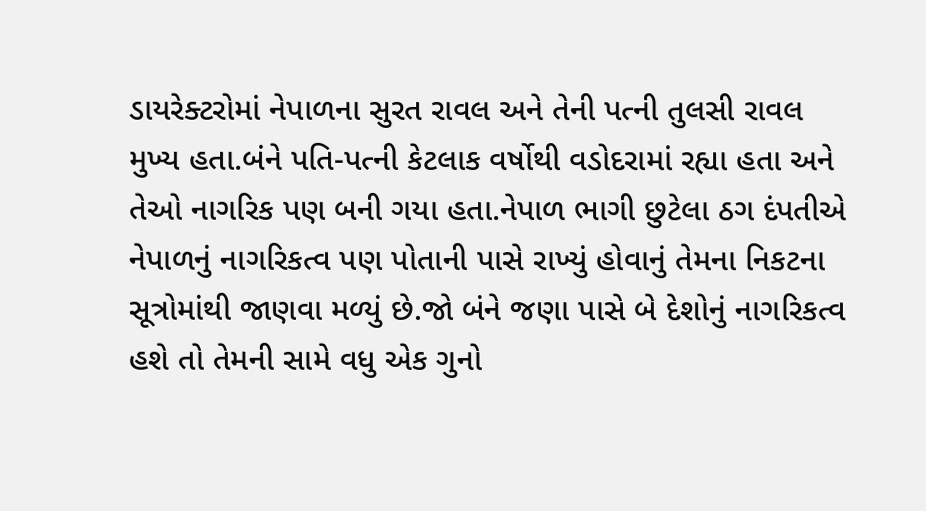ડાયરેક્ટરોમાં નેપાળના સુરત રાવલ અને તેની પત્ની તુલસી રાવલ મુખ્ય હતા.બંને પતિ-પત્ની કેટલાક વર્ષોથી વડોદરામાં રહ્યા હતા અને તેઓ નાગરિક પણ બની ગયા હતા.નેપાળ ભાગી છુટેલા ઠગ દંપતીએ નેપાળનું નાગરિકત્વ પણ પોતાની પાસે રાખ્યું હોવાનું તેમના નિકટના સૂત્રોમાંથી જાણવા મળ્યું છે.જો બંને જણા પાસે બે દેશોનું નાગરિકત્વ હશે તો તેમની સામે વધુ એક ગુનો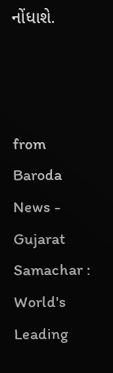નોંધાશે.



from Baroda News - Gujarat Samachar : World's Leading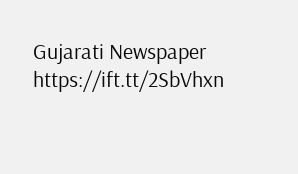Gujarati Newspaper https://ift.tt/2SbVhxn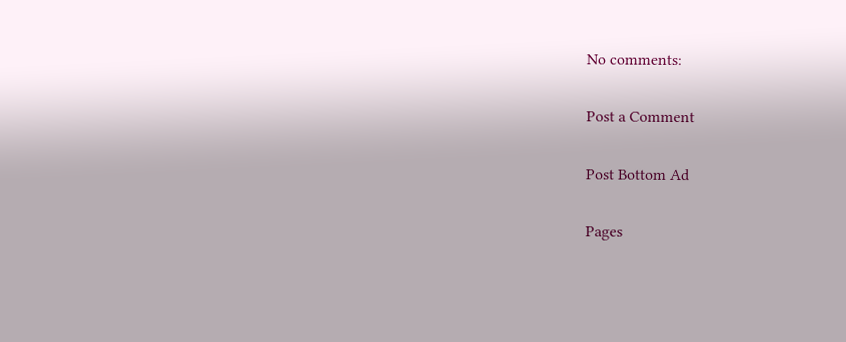No comments:

Post a Comment

Post Bottom Ad

Pages